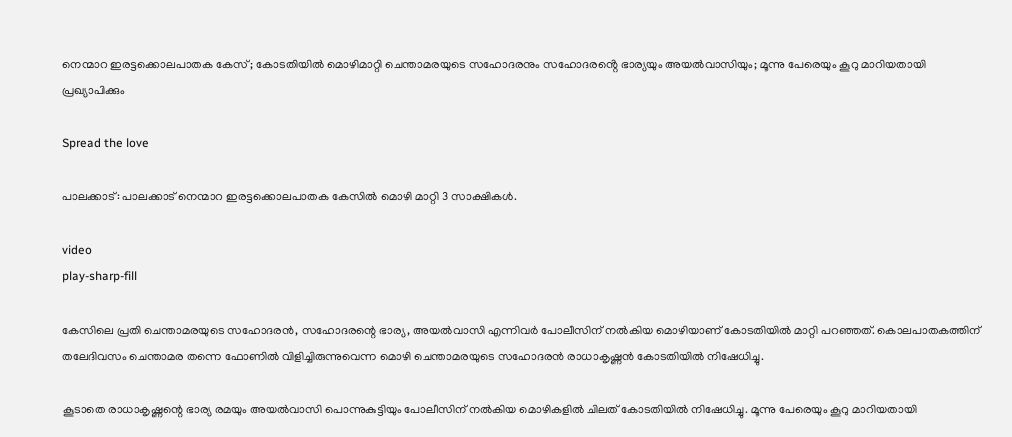നെന്മാറ ഇരട്ടക്കൊലപാതക കേസ്; കോടതിയിൽ മൊഴിമാറ്റി ചെന്താമരയുടെ സഹോദരനും സഹോദരൻ്റെ ഭാര്യയും അയൽവാസിയും; മൂന്നു പേരെയും കൂറു മാറിയതായി പ്രഖ്യാപിക്കും

Spread the love

പാലക്കാട്: പാലക്കാട് നെന്മാറ ഇരട്ടക്കൊലപാതക കേസില്‍ മൊഴി മാറ്റി 3 സാക്ഷികള്‍.

video
play-sharp-fill

കേസിലെ പ്രതി ചെന്താമരയുടെ സഹോദരൻ, സഹോദരന്റെ ഭാര്യ, അയല്‍വാസി എന്നിവർ പോലീസിന് നല്‍കിയ മൊഴിയാണ് കോടതിയില്‍ മാറ്റി പറഞ്ഞത്. കൊലപാതകത്തിന് തലേദിവസം ചെന്താമര തന്നെ ഫോണില്‍ വിളിച്ചിരുന്നുവെന്ന മൊഴി ചെന്താമരയുടെ സഹോദരൻ രാധാകൃഷ്ണൻ കോടതിയില്‍ നിഷേധിച്ചു.

കൂടാതെ രാധാകൃഷ്ണന്റെ ഭാര്യ രമയും അയല്‍വാസി പൊന്നുകുട്ടിയും പോലീസിന് നല്‍കിയ മൊഴികളില്‍ ചിലത് കോടതിയില്‍ നിഷേധിച്ചു. മൂന്നു പേരെയും കൂറു മാറിയതായി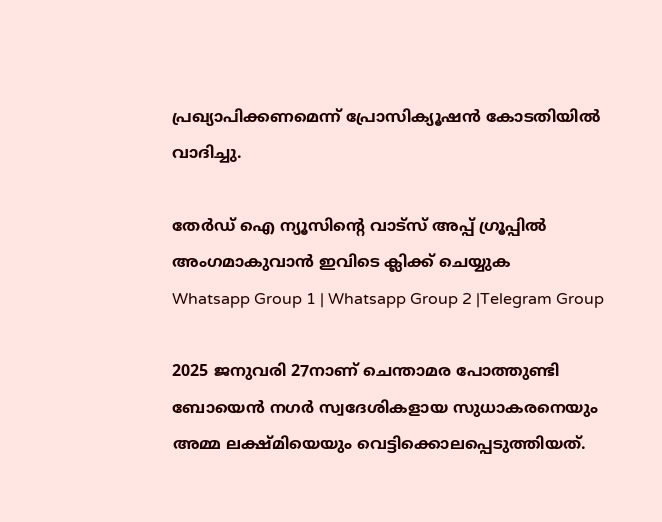പ്രഖ്യാപിക്കണമെന്ന് പ്രോസിക്യൂഷൻ കോടതിയില്‍ വാദിച്ചു.

തേർഡ് ഐ ന്യൂസിന്റെ വാട്സ് അപ്പ് ഗ്രൂപ്പിൽ അംഗമാകുവാൻ ഇവിടെ ക്ലിക്ക് ചെയ്യുക
Whatsapp Group 1 | Whatsapp Group 2 |Telegram Group

2025 ജനുവരി 27നാണ് ചെന്താമര പോത്തുണ്ടി ബോയെൻ നഗർ സ്വദേശികളായ സുധാകരനെയും അമ്മ ലക്ഷ്മിയെയും വെട്ടിക്കൊലപ്പെടുത്തിയത്.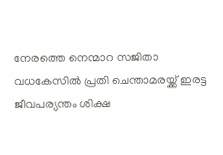നേരത്തെ നെന്മാറ സജിതാ വധകേസില്‍ പ്രതി ചെന്താമരയ്ക്ക് ഇരട്ട ജീവപര്യന്തം ശിക്ഷ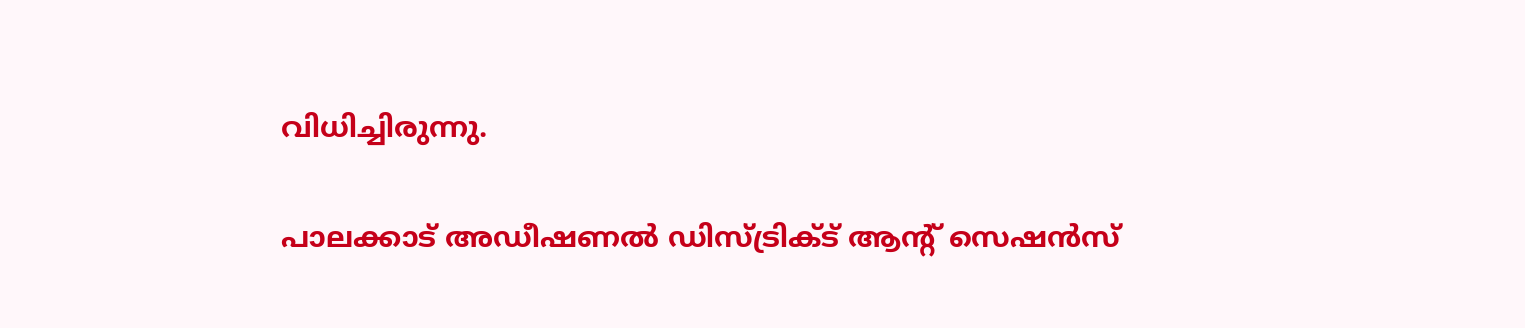വിധിച്ചിരുന്നു.

പാലക്കാട് അഡീഷണല്‍ ഡിസ്ട്രിക്‌ട് ആൻ്റ് സെഷൻസ്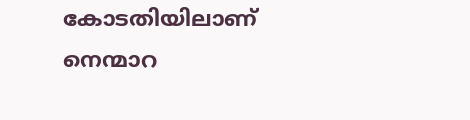കോടതിയിലാണ് നെന്മാറ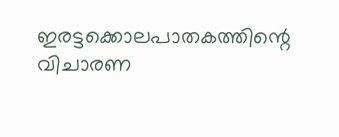ഇരട്ടക്കൊലപാതകത്തിന്റെ വിചാരണ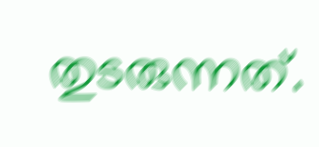തുടരുന്നത്.